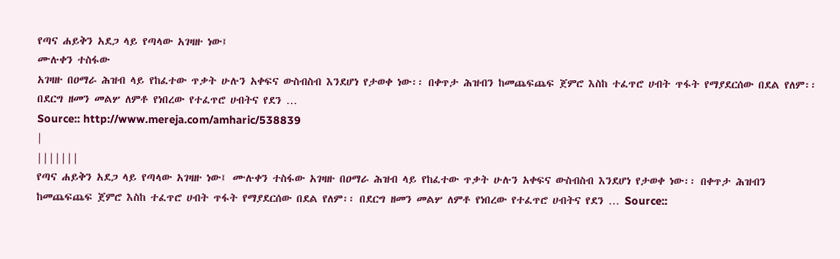የጣና ሐይቅን አደጋ ላይ የጣላው አገዛዙ ነው፤
ሙሉቀን ተስፋው
አገዛዙ በዐማራ ሕዝብ ላይ የከፈተው ጥቃት ሁሉን አቀፍና ውስብስብ እንደሆነ የታወቀ ነው፡፡ በቀጥታ ሕዝብን ከመጨፍጨፍ ጀምሮ እስከ ተፈጥሮ ሀብት ጥፋት የማያደርሰው በደል የለም፡፡ በደርግ ዘመን መልሦ ለምቶ የነበረው የተፈጥሮ ሀብትና የደን …
Source:: http://www.mereja.com/amharic/538839
|
|||||||
የጣና ሐይቅን አደጋ ላይ የጣላው አገዛዙ ነው፤ ሙሉቀን ተስፋው አገዛዙ በዐማራ ሕዝብ ላይ የከፈተው ጥቃት ሁሉን አቀፍና ውስብስብ እንደሆነ የታወቀ ነው፡፡ በቀጥታ ሕዝብን ከመጨፍጨፍ ጀምሮ እስከ ተፈጥሮ ሀብት ጥፋት የማያደርሰው በደል የለም፡፡ በደርግ ዘመን መልሦ ለምቶ የነበረው የተፈጥሮ ሀብትና የደን … Source::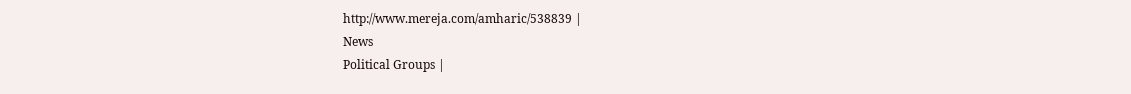http://www.mereja.com/amharic/538839 |
News
Political Groups |